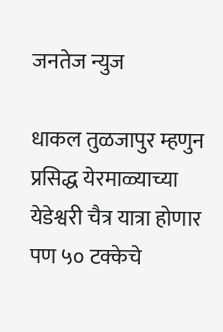जनतेज न्युज

धाकल तुळजापुर म्हणुन प्रसिद्ध येरमाळ्याच्या येडेश्वरी चैत्र यात्रा होणार पण ५० टक्केचे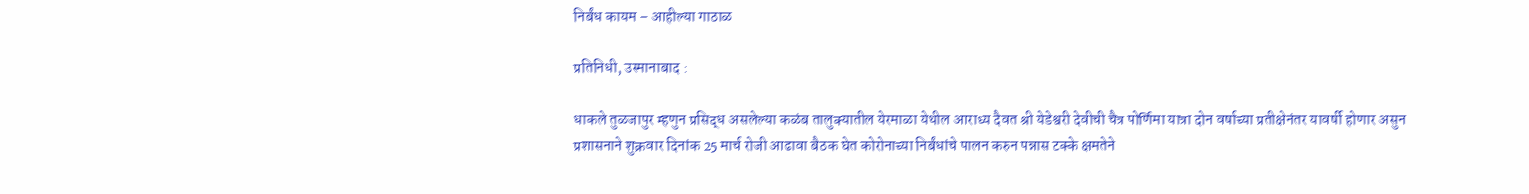निर्बंध कायम – आहील्या गाठाळ

प्रतिनिधी, उस्मानाबाद :

धाकले तुळजापुर म्हणुन प्रसिद्ध असलेल्या कळंब तालुक्यातील येरमाळा येथील आराध्य दैवत श्री येडेश्वरी देवीची चैत्र पोर्णिमा यात्रा दोन वर्षाच्या प्रतीक्षेनंतर यावर्षी होणार असुन प्रशासनाने शुक्रवार दिनांक 25 मार्च रोजी आढावा बैठक घेत कोरोनाच्या निर्बंधांचे पालन करुन पन्नास टक्के क्षमतेने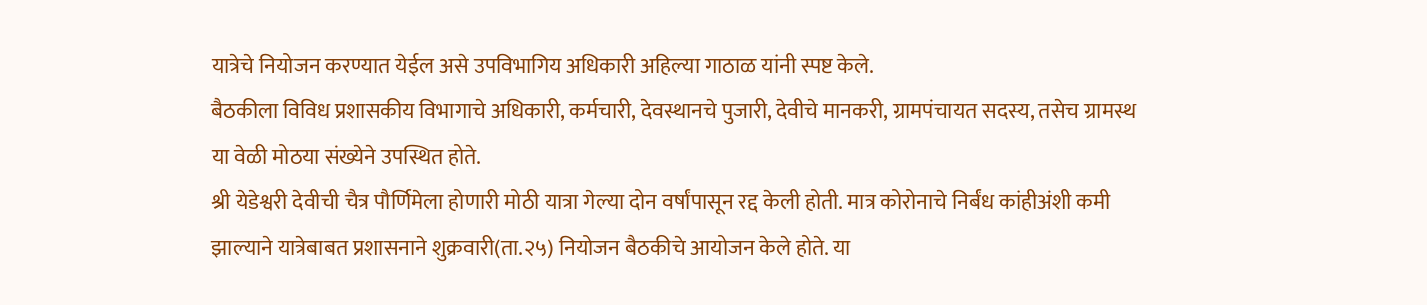यात्रेचे नियोजन करण्यात येईल असे उपविभागिय अधिकारी अहिल्या गाठाळ यांनी स्पष्ट केले.
बैठकीला विविध प्रशासकीय विभागाचे अधिकारी, कर्मचारी, देवस्थानचे पुजारी, देवीचे मानकरी, ग्रामपंचायत सदस्य, तसेच ग्रामस्थ या वेळी मोठया संख्येने उपस्थित होते.
श्री येडेश्वरी देवीची चैत्र पौर्णिमेला होणारी मोठी यात्रा गेल्या दोन वर्षांपासून रद्द केली होती. मात्र कोरोनाचे निर्बंध कांहीअंशी कमी झाल्याने यात्रेबाबत प्रशासनाने शुक्रवारी(ता.२५) नियोजन बैठकीचे आयोजन केले होते. या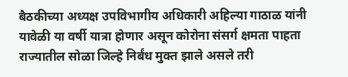बैठकीच्या अध्यक्ष उपविभागीय अधिकारी अहिल्या गाठाळ यांनी यावेळी या वर्षी यात्रा होणार असून कोरोना संसर्ग क्षमता पाहता राज्यातील सोळा जिल्हे निर्बंध मुक्त झाले असले तरी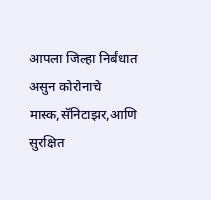आपला जिल्हा निर्बंधात असुन कोरोनाचे मास्क,सॅनिटाझर,आणि सुरक्षित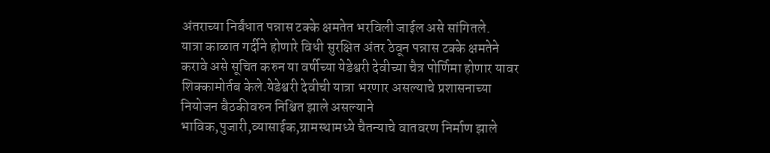अंतराच्या निर्बंधात पन्नास टक्के क्षमतेत भरविली जाईल असे सांगितले.
यात्रा काळात गर्दीने होणारे विधी सुरक्षित अंतर ठेवून पन्नास टक्के क्षमतेने करावे असे सूचित करुन या वर्षीच्या येडेश्वरी देवीच्या चैत्र पोर्णिमा होणार यावर शिक्कामोर्तब केले.येडेश्वरी देवीची यात्रा भरणार असल्याचे प्रशासनाच्या नियोजन बैठकीवरुन निश्चित झाले असल्याने भाविक,पुजारी,व्यासाईक,ग्रामस्थामध्ये चैतन्याचे वातवरण निर्माण झाले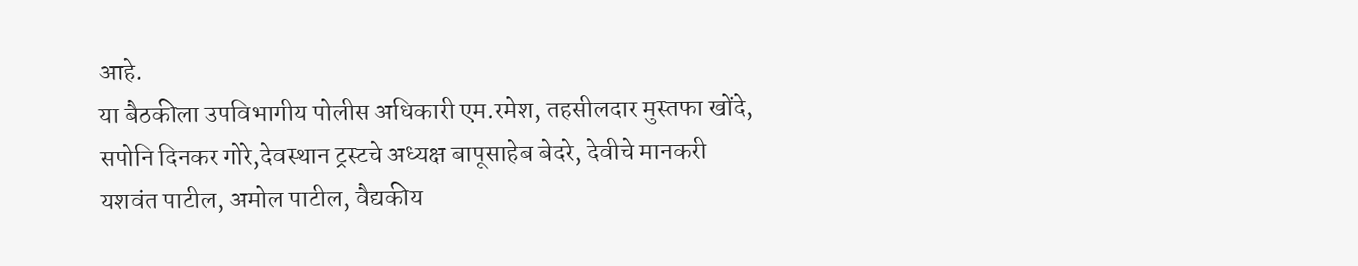आहे.
या बैठकीला उपविभागीय पोलीस अधिकारी एम.रमेश, तहसीलदार मुस्तफा खोंदे, सपोनि दिनकर गोरे,देवस्थान ट्रस्टचे अध्यक्ष बापूसाहेब बेदरे, देवीचे मानकरी यशवंत पाटील, अमोल पाटील, वैद्यकीय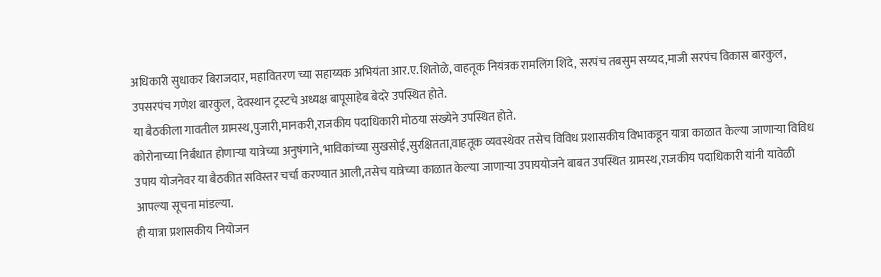अधिकारी सुधाकर बिराजदार, महावितरण च्या सहाय्यक अभियंता आर.ए.शितोळे, वाहतूक नियंत्रक रामलिंग शिंदे, सरपंच तबसुम सय्यद,माजी सरपंच विकास बारकुल, उपसरपंच गणेश बारकुल, देवस्थान ट्रस्टचे अध्यक्ष बापूसाहेब बेदरे उपस्थित होते.
या बैठकीला गावतील ग्रामस्थ,पुजारी,मानकरी,राजकीय पदाधिकारी मोठया संख्येने उपस्थित होते.
कोरोनाच्या निर्बंधात होणाऱ्या यात्रेच्या अनुषंगाने,भाविकांच्या सुखसोई,सुरक्षितता,वाहतूक व्यवस्थेवर तसेच विविध प्रशासकीय विभाकडून यात्रा काळात केल्या जाणाऱ्या विविध उपाय योजनेवर या बैठकीत सविस्तर चर्चा करण्यात आली,तसेच यात्रेच्या काळात केल्या जाणाऱ्या उपाययोजने बाबत उपस्थित ग्रामस्थ,राजकीय पदाधिकारी यांनी यावेळी आपल्या सूचना मांडल्या.
ही यात्रा प्रशासकीय नियोजन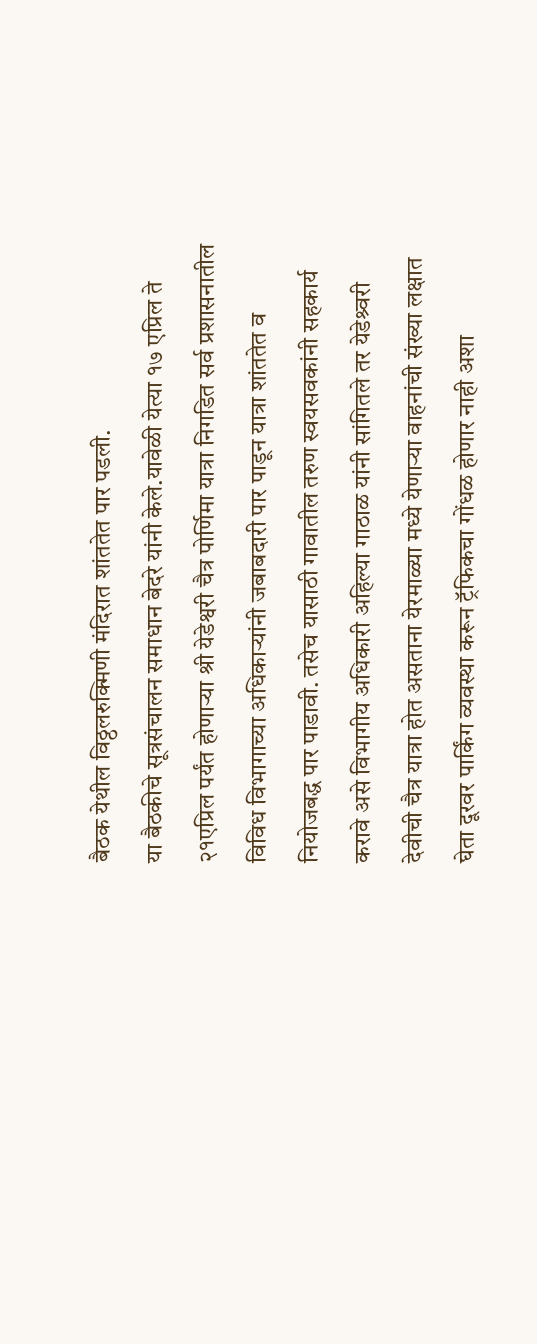बैठक येथील विठ्ठलरुक्मिणी मंदिरात शांततेत पार पडली.
या बैठकीचे सूत्रसंचालन समाधान बेदरे यांनी केले.यावेळी येत्या १७ एप्रिल ते २१एप्रिल पर्यंत होणाऱ्या श्री येडेश्वरी चैत्र पोर्णिमा यात्रा निगडित सर्व प्रशासनातील विविध विभागाच्या अधिकाऱ्यांनी जबाबदारी पार पाडून यात्रा शांततेत व नियोजबद्ध पार पाडावी. तसेच यासाठी गावातील तरुण स्वयसवकांनी सहकार्य करावे असे विभागीय अधिकारी अहिल्या गाठाळ यांनी सांगितले तर येडेश्र्वरी देवीची चैत्र यात्रा होत असताना येरमाळ्या मध्ये येणाऱ्या वाहनांची संख्या लक्षात घेता दूरवर पार्किंग व्यवस्था करून ट्रॅफिकचा गोंधळ होणार नाही अशा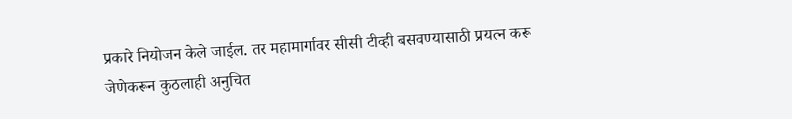प्रकारे नियोजन केले जाईल. तर महामार्गावर सीसी टीव्ही बसवण्यासाठी प्रयत्न करू जेणेकरून कुठलाही अनुचित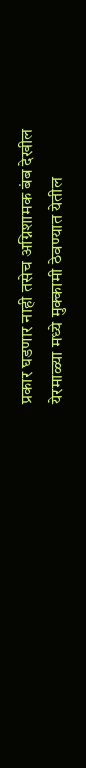प्रकार घडणार नाही तसेच अग्निशामक बंब देखील येरमाळ्या मध्ये मुक्कामी ठेवण्यात येतील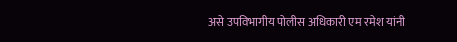असे उपविभागीय पोलीस अधिकारी एम रमेश यांनी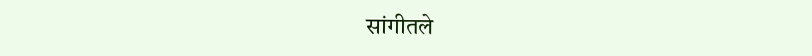सांगीतले